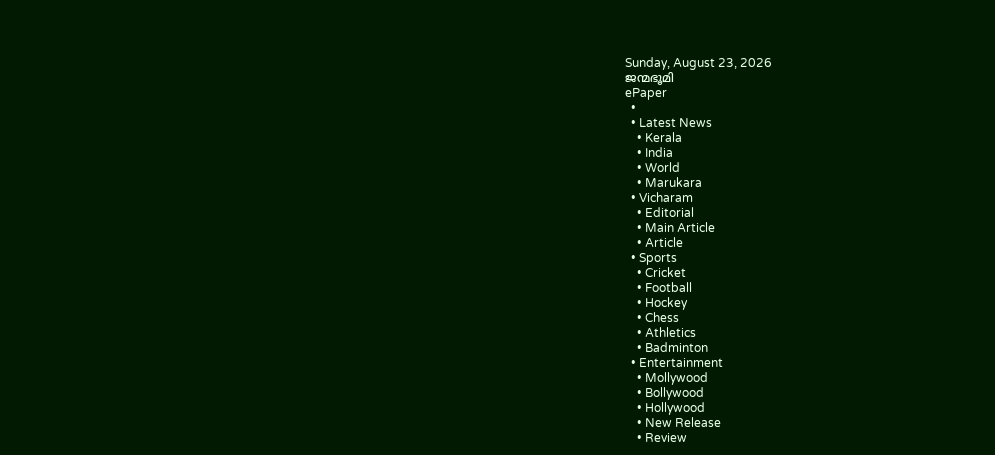Sunday, August 23, 2026
ജന്മഭൂമി
ePaper
  •
  • Latest News
    • Kerala
    • India
    • World
    • Marukara
  • Vicharam
    • Editorial
    • Main Article
    • Article
  • Sports
    • Cricket
    • Football
    • Hockey
    • Chess
    • Athletics
    • Badminton
  • Entertainment
    • Mollywood
    • Bollywood
    • Hollywood
    • New Release
    • Review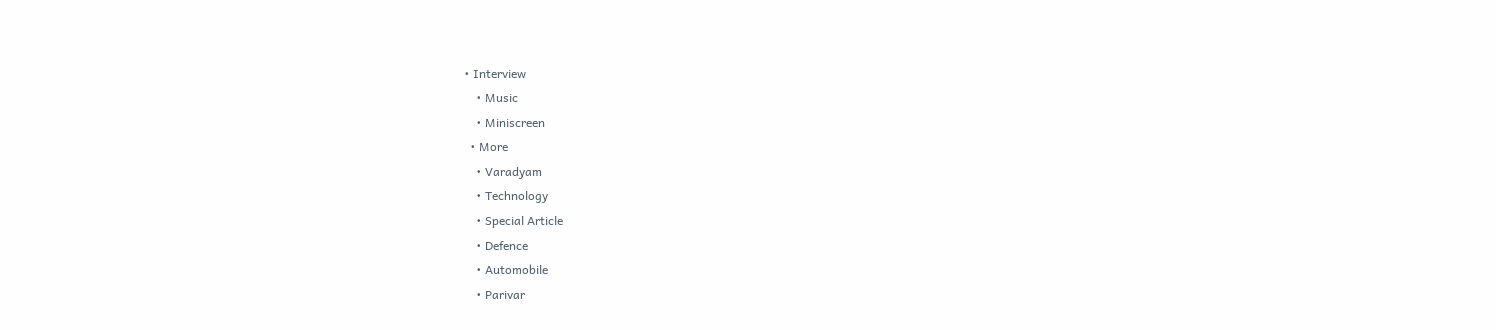• Interview
    • Music
    • Miniscreen
  • More
    • Varadyam
    • Technology
    • Special Article
    • Defence
    • Automobile
    • Parivar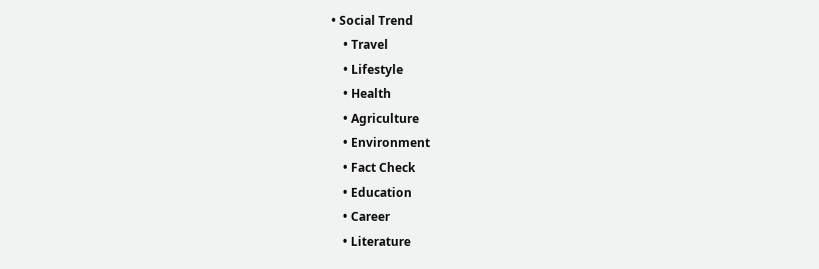• Social Trend
    • Travel
    • Lifestyle
    • Health
    • Agriculture
    • Environment
    • Fact Check
    • Education
    • Career
    • Literature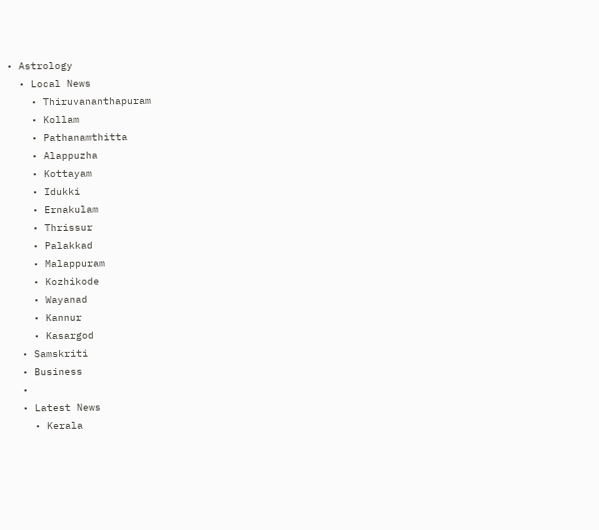• Astrology
  • Local News
    • Thiruvananthapuram
    • Kollam
    • Pathanamthitta
    • Alappuzha
    • Kottayam
    • Idukki
    • Ernakulam
    • Thrissur
    • Palakkad
    • Malappuram
    • Kozhikode
    • Wayanad
    • Kannur
    • Kasargod
  • Samskriti
  • Business
  •
  • Latest News
    • Kerala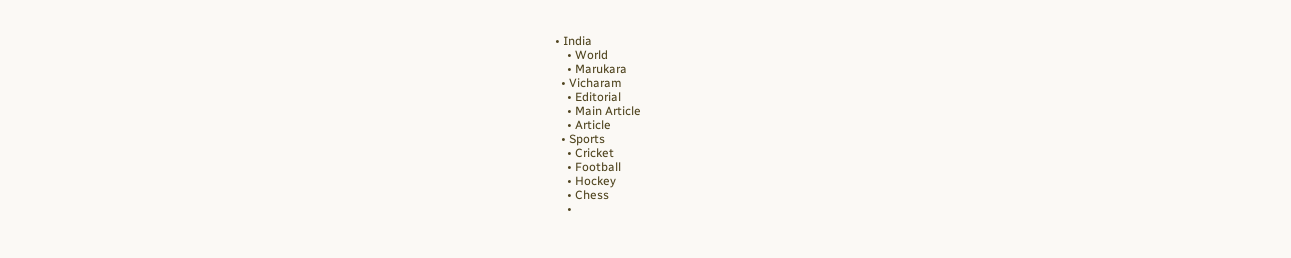• India
    • World
    • Marukara
  • Vicharam
    • Editorial
    • Main Article
    • Article
  • Sports
    • Cricket
    • Football
    • Hockey
    • Chess
    •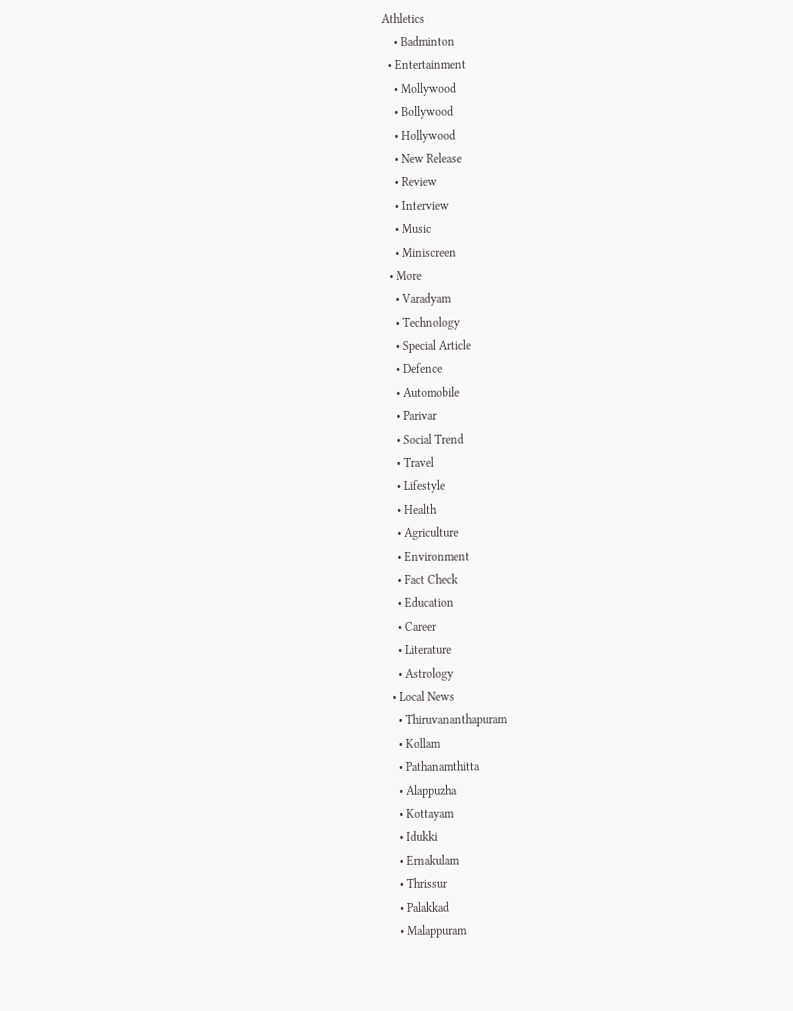Athletics
    • Badminton
  • Entertainment
    • Mollywood
    • Bollywood
    • Hollywood
    • New Release
    • Review
    • Interview
    • Music
    • Miniscreen
  • More
    • Varadyam
    • Technology
    • Special Article
    • Defence
    • Automobile
    • Parivar
    • Social Trend
    • Travel
    • Lifestyle
    • Health
    • Agriculture
    • Environment
    • Fact Check
    • Education
    • Career
    • Literature
    • Astrology
  • Local News
    • Thiruvananthapuram
    • Kollam
    • Pathanamthitta
    • Alappuzha
    • Kottayam
    • Idukki
    • Ernakulam
    • Thrissur
    • Palakkad
    • Malappuram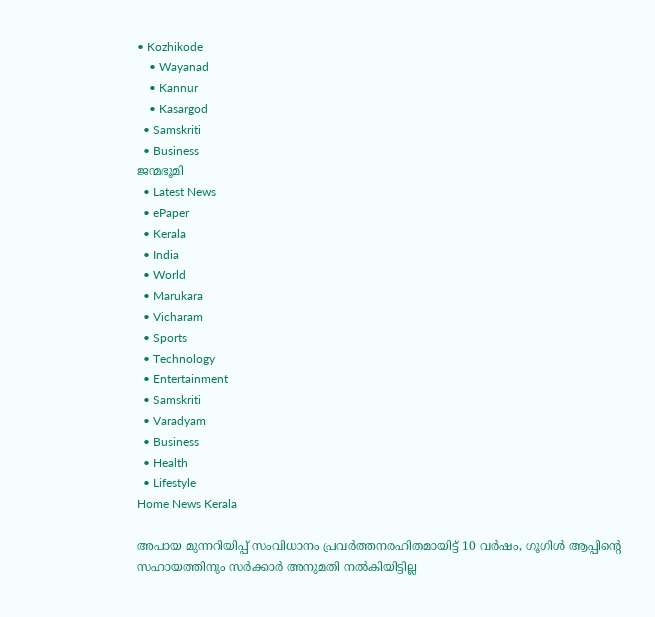• Kozhikode
    • Wayanad
    • Kannur
    • Kasargod
  • Samskriti
  • Business
ജന്മഭൂമി
  • Latest News
  • ePaper
  • Kerala
  • India
  • World
  • Marukara
  • Vicharam
  • Sports
  • Technology
  • Entertainment
  • Samskriti
  • Varadyam
  • Business
  • Health
  • Lifestyle
Home News Kerala

അപായ മുന്നറിയിപ്പ് സംവിധാനം പ്രവര്‍ത്തനരഹിതമായിട്ട് 10 വര്‍ഷം, ഗൂഗിള്‍ ആപ്പിന്റെ സഹായത്തിനും സർക്കാർ അനുമതി നൽകിയിട്ടില്ല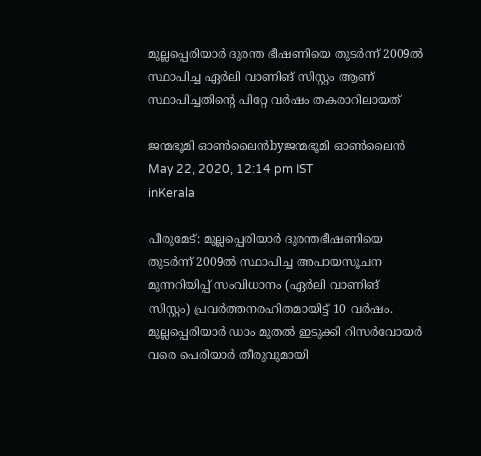മുല്ലപ്പെരിയാര്‍ ദുരന്ത ഭീഷണിയെ തുടര്‍ന്ന് 2009ല്‍ സ്ഥാപിച്ച ഏര്‍ലി വാണിങ് സിസ്റ്റം ആണ് സ്ഥാപിച്ചതിന്റെ പിറ്റേ വര്‍ഷം തകരാറിലായത്

ജന്മഭൂമി ഓണ്‍ലൈന്‍byജന്മഭൂമി ഓണ്‍ലൈന്‍
May 22, 2020, 12:14 pm IST
inKerala

പീരുമേട്: മുല്ലപ്പെരിയാര്‍ ദുരന്തഭീഷണിയെ തുടര്‍ന്ന് 2009ല്‍ സ്ഥാപിച്ച അപായസൂചന മുന്നറിയിപ്പ് സംവിധാനം (ഏര്‍ലി വാണിങ് സിസ്റ്റം) പ്രവര്‍ത്തനരഹിതമായിട്ട് 10 വര്‍ഷം. മുല്ലപ്പെരിയാര്‍ ഡാം മുതല്‍ ഇടുക്കി റിസര്‍വോയര്‍ വരെ പെരിയാര്‍ തീരുവുമായി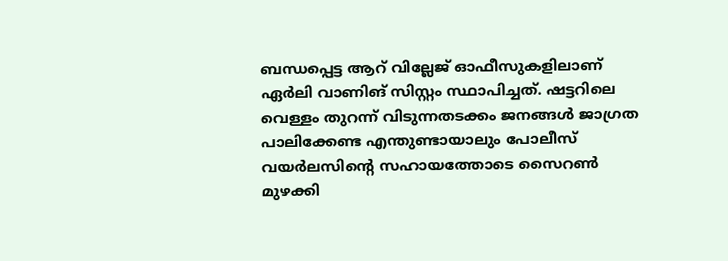ബന്ധപ്പെട്ട ആറ് വില്ലേജ് ഓഫീസുകളിലാണ് ഏര്‍ലി വാണിങ് സിസ്റ്റം സ്ഥാപിച്ചത്. ഷട്ടറിലെ വെള്ളം തുറന്ന് വിടുന്നതടക്കം ജനങ്ങള്‍ ജാഗ്രത പാലിക്കേണ്ട എന്തുണ്ടായാലും പോലീസ് വയര്‍ലസിന്റെ സഹായത്തോടെ സൈറണ്‍ മുഴക്കി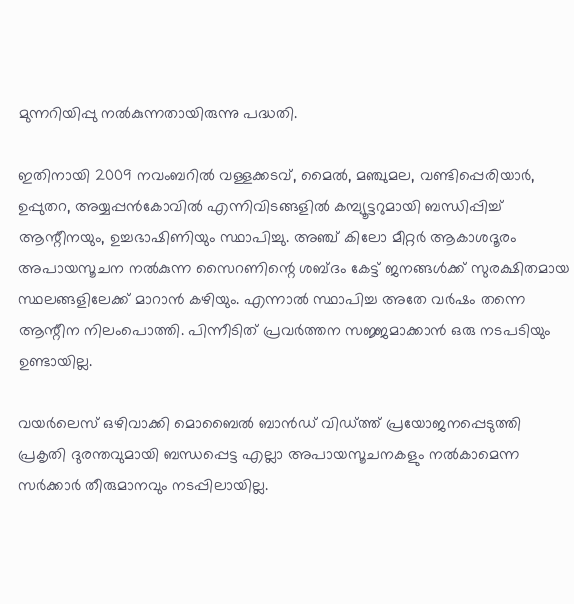മുന്നറിയിപ്പു നല്‍കുന്നതായിരുന്നു പദ്ധതി.

ഇതിനായി 2009 നവംബറില്‍ വള്ളക്കടവ്, മൈല്‍, മഞ്ചുമല, വണ്ടിപ്പെരിയാര്‍, ഉപ്പുതറ, അയ്യപ്പന്‍കോവില്‍ എന്നിവിടങ്ങളില്‍ കമ്പ്യൂട്ടറുമായി ബന്ധിപ്പിച്ച് ആന്റീനയും, ഉച്ചഭാഷിണിയും സ്ഥാപിച്ചു. അഞ്ച് കിലോ മീറ്റര്‍ ആകാശദൂരം അപായസൂചന നല്‍കുന്ന സൈറണിന്റെ ശബ്ദം കേട്ട് ജനങ്ങള്‍ക്ക് സുരക്ഷിതമായ സ്ഥലങ്ങളിലേക്ക് മാറാന്‍ കഴിയും. എന്നാല്‍ സ്ഥാപിച്ച അതേ വര്‍ഷം തന്നെ ആന്റീന നിലംപൊത്തി. പിന്നീടിത് പ്രവര്‍ത്തന സജ്ജമാക്കാന്‍ ഒരു നടപടിയും ഉണ്ടായില്ല.

വയര്‍ലെസ് ഒഴിവാക്കി മൊബൈല്‍ ബാന്‍ഡ് വിഡ്ത്ത് പ്രയോജനപ്പെടുത്തി പ്രകൃതി ദുരന്തവുമായി ബന്ധപ്പെട്ട എല്ലാ അപായസൂചനകളും നല്‍കാമെന്ന സര്‍ക്കാര്‍ തീരുമാനവും നടപ്പിലായില്ല.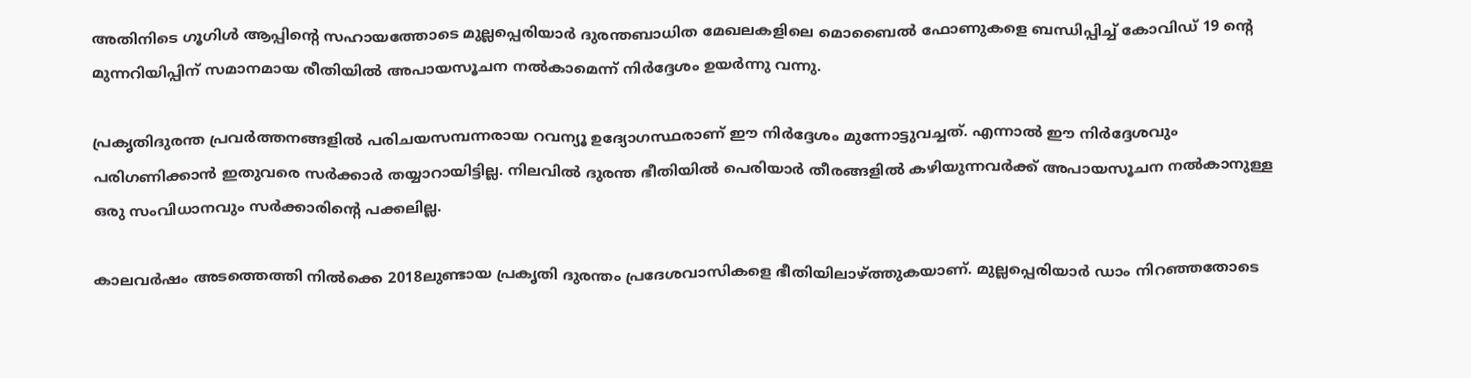അതിനിടെ ഗൂഗിള്‍ ആപ്പിന്റെ സഹായത്തോടെ മുല്ലപ്പെരിയാര്‍ ദുരന്തബാധിത മേഖലകളിലെ മൊബൈല്‍ ഫോണുകളെ ബന്ധിപ്പിച്ച് കോവിഡ് 19 ന്റെ മുന്നറിയിപ്പിന് സമാനമായ രീതിയില്‍ അപായസൂചന നല്‍കാമെന്ന് നിര്‍ദ്ദേശം ഉയര്‍ന്നു വന്നു.

പ്രകൃതിദുരന്ത പ്രവര്‍ത്തനങ്ങളില്‍ പരിചയസമ്പന്നരായ റവന്യൂ ഉദ്യോഗസ്ഥരാണ് ഈ നിര്‍ദ്ദേശം മുന്നോട്ടുവച്ചത്. എന്നാല്‍ ഈ നിര്‍ദ്ദേശവും പരിഗണിക്കാന്‍ ഇതുവരെ സര്‍ക്കാര്‍ തയ്യാറായിട്ടില്ല. നിലവില്‍ ദുരന്ത ഭീതിയില്‍ പെരിയാര്‍ തീരങ്ങളില്‍ കഴിയുന്നവര്‍ക്ക് അപായസൂചന നല്‍കാനുള്ള ഒരു സംവിധാനവും സര്‍ക്കാരിന്റെ പക്കലില്ല.

കാലവര്‍ഷം അടത്തെത്തി നില്‍ക്കെ 2018ലുണ്ടായ പ്രകൃതി ദുരന്തം പ്രദേശവാസികളെ ഭീതിയിലാഴ്‌ത്തുകയാണ്. മുല്ലപ്പെരിയാര്‍ ഡാം നിറഞ്ഞതോടെ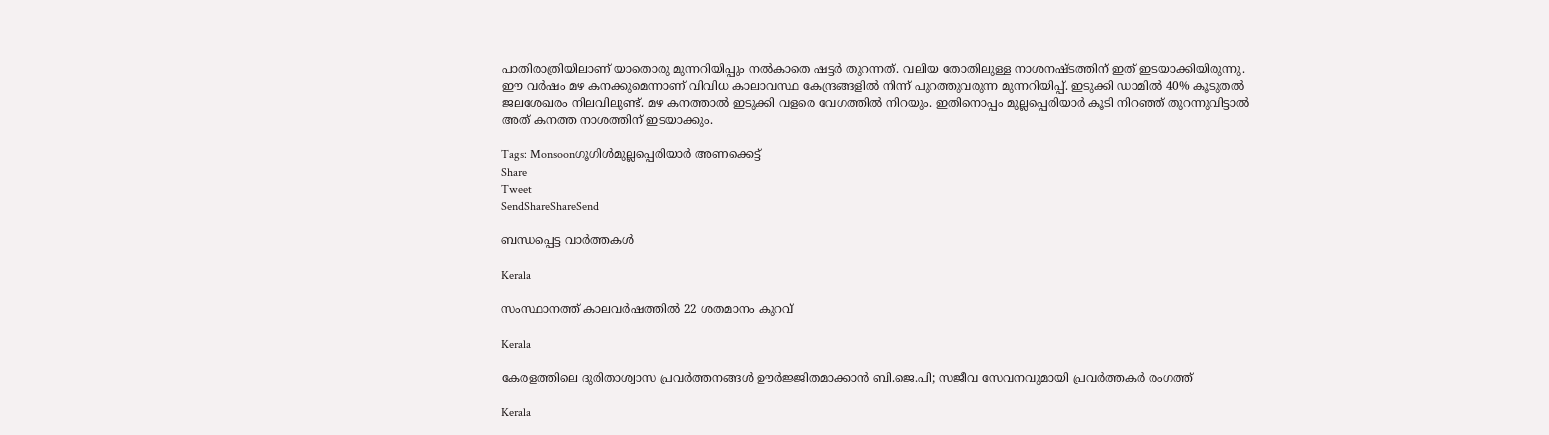പാതിരാത്രിയിലാണ് യാതൊരു മുന്നറിയിപ്പും നല്‍കാതെ ഷട്ടര്‍ തുറന്നത്. വലിയ തോതിലുള്ള നാശനഷ്ടത്തിന് ഇത് ഇടയാക്കിയിരുന്നു. ഈ വര്‍ഷം മഴ കനക്കുമെന്നാണ് വിവിധ കാലാവസ്ഥ കേന്ദ്രങ്ങളില്‍ നിന്ന് പുറത്തുവരുന്ന മുന്നറിയിപ്പ്. ഇടുക്കി ഡാമില്‍ 40% കൂടുതല്‍ ജലശേഖരം നിലവിലുണ്ട്. മഴ കനത്താല്‍ ഇടുക്കി വളരെ വേഗത്തില്‍ നിറയും. ഇതിനൊപ്പം മുല്ലപ്പെരിയാര്‍ കൂടി നിറഞ്ഞ് തുറന്നുവിട്ടാല്‍ അത് കനത്ത നാശത്തിന് ഇടയാക്കും.

Tags: Monsoonഗൂഗിള്‍മുല്ലപ്പെരിയാര്‍ അണക്കെട്ട്‌
Share
Tweet
SendShareShareSend

ബന്ധപ്പെട്ട വാര്‍ത്തകള്‍

Kerala

സംസ്ഥാനത്ത് കാലവര്‍ഷത്തില്‍ 22 ശതമാനം കുറവ്

Kerala

കേരളത്തിലെ ദുരിതാശ്വാസ പ്രവര്‍ത്തനങ്ങള്‍ ഊര്‍ജ്ജിതമാക്കാന്‍ ബി.ജെ.പി; സജീവ സേവനവുമായി പ്രവര്‍ത്തകര്‍ രംഗത്ത്

Kerala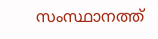സംസ്ഥാനത്ത്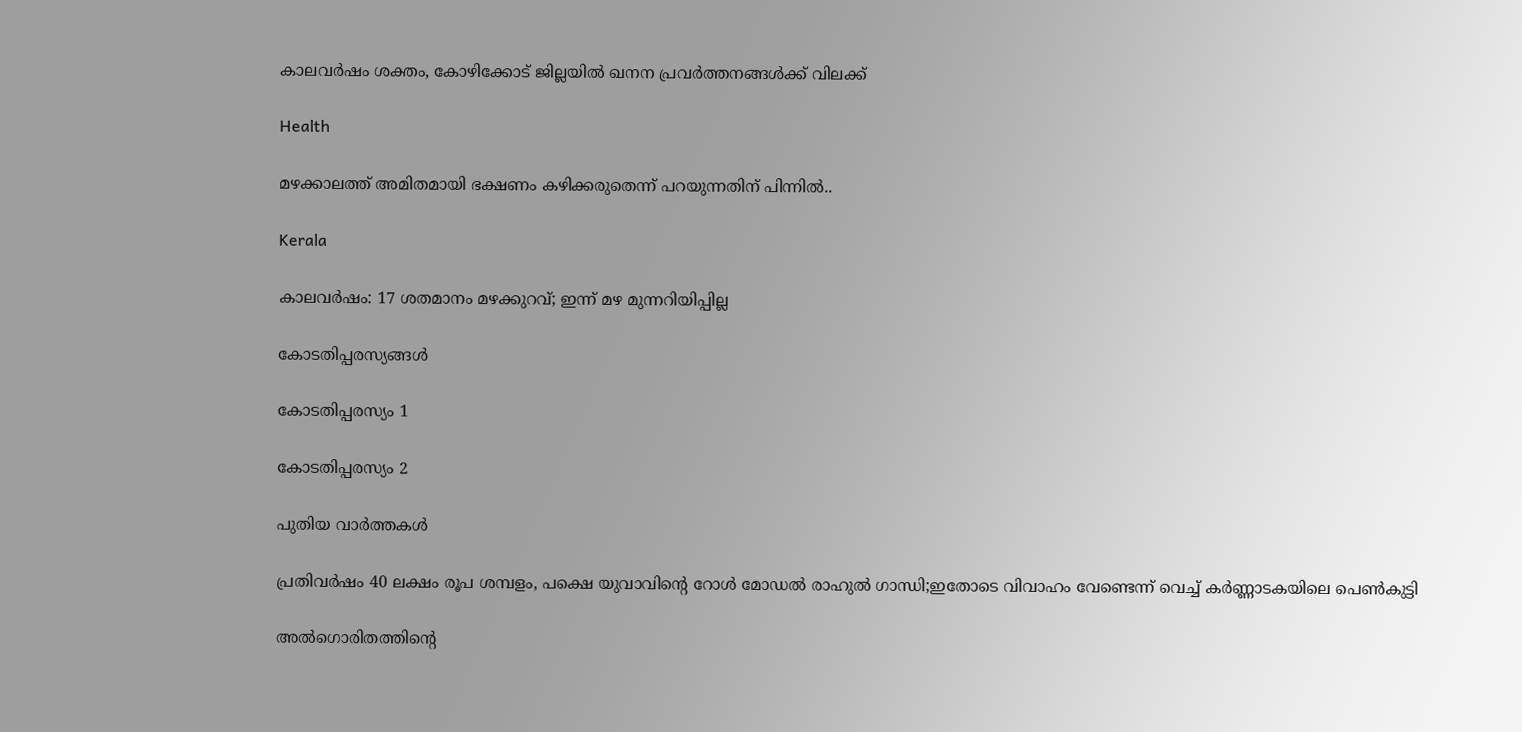കാലവര്‍ഷം ശക്തം, കോഴിക്കോട് ജില്ലയില്‍ ഖനന പ്രവര്‍ത്തനങ്ങള്‍ക്ക് വിലക്ക്

Health

മഴക്കാലത്ത് അമിതമായി ഭക്ഷണം കഴിക്കരുതെന്ന് പറയുന്നതിന് പിന്നിൽ..

Kerala

കാലവര്‍ഷം: 17 ശതമാനം മഴക്കുറവ്; ഇന്ന് മഴ മുന്നറിയിപ്പില്ല

കോടതിപ്പരസ്യങ്ങള്‍

കോടതിപ്പരസ്യം 1

കോടതിപ്പരസ്യം 2

പുതിയ വാര്‍ത്തകള്‍

പ്രതിവര്‍ഷം 40 ലക്ഷം രൂപ ശമ്പളം, പക്ഷെ യുവാവിന്റെ റോള്‍ മോഡല്‍ രാഹുല്‍ ഗാന്ധി;ഇതോടെ വിവാഹം വേണ്ടെന്ന് വെച്ച് കര്‍ണ്ണാടകയിലെ പെണ്‍കുട്ടി

അല്‍ഗൊരിതത്തിന്റെ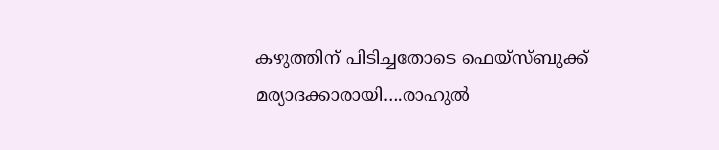കഴുത്തിന് പിടിച്ചതോടെ ഫെയ്സ്ബുക്ക് മര്യാദക്കാരായി….രാഹുല്‍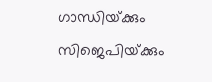ഗാന്ധിയ്‌ക്കും സിജെപിയ്‌ക്കും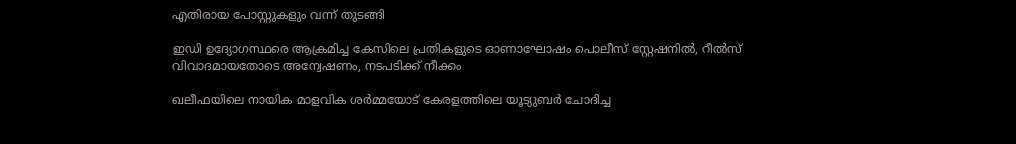എതിരായ പോസ്റ്റുകളും വന്ന് തുടങ്ങി

ഇഡി ഉദ്യോഗസ്ഥരെ ആക്രമിച്ച കേസിലെ പ്രതികളുടെ ഓണാഘോഷം പൊലീസ് സ്റ്റേഷനില്‍, റീല്‍സ് വിവാദമായതോടെ അന്വേഷണം, നടപടിക്ക് നീക്കം

ഖലീഫയിലെ നായിക മാളവിക ശര്‍മ്മയോട് കേരളത്തിലെ യൂട്യുബര്‍ ചോദിച്ച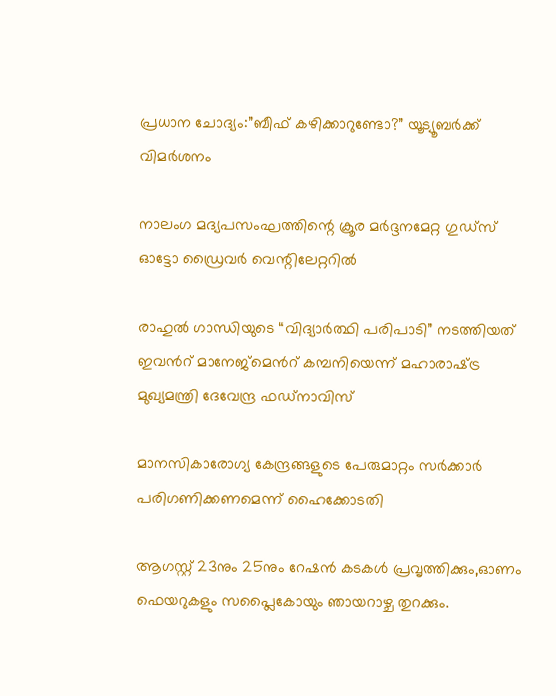പ്രധാന ചോദ്യം:”ബീഫ് കഴിക്കാറുണ്ടോ?” യൂട്യൂബര്‍ക്ക് വിമര്‍ശനം

നാലംഗ മദ്യപസംഘത്തിന്റെ ക്രൂര മര്‍ദ്ദനമേറ്റ ഗുഡ്‌സ് ഓട്ടോ ഡ്രൈവര്‍ വെന്റിലേറ്ററില്‍

രാഹുൽ ഗാന്ധിയുടെ “വിദ്യാർത്ഥി പരിപാടി” നടത്തിയത് ഇവന്‍റ് മാനേജ്മെന്‍റ് കമ്പനിയെന്ന് മഹാരാഷ്‌ട്ര മുഖ്യമന്ത്രി ദേവേന്ദ്ര ഫഡ്‌നാവിസ്

മാനസികാരോഗ്യ കേന്ദ്രങ്ങളുടെ പേരുമാറ്റം സര്‍ക്കാര്‍ പരിഗണിക്കണമെന്ന് ഹൈക്കോടതി

ആഗസ്റ്റ് 23നും 25നും റേഷന്‍ കടകള്‍ പ്രവൃത്തിക്കും,ഓണം ഫെയറുകളും സപ്ലൈകോയും ഞായറാഴ്ച തുറക്കും.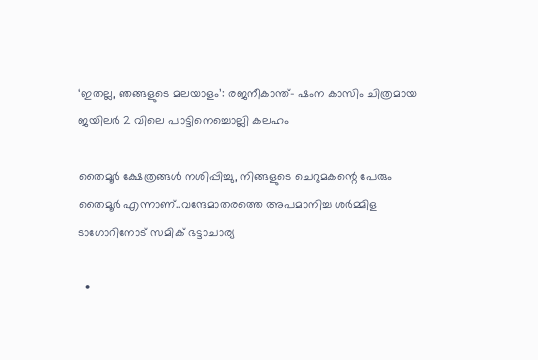‘ഇതല്ല, ഞങ്ങളുടെ മലയാളം’: രജനീകാന്ത്- ഷംന കാസിം ചിത്രമായ ജയിലര്‍ 2 വിലെ പാട്ടിനെച്ചൊല്ലി കലഹം

തൈമൂര്‍ ക്ഷേത്രങ്ങള്‍ നശിപ്പിച്ചു, നിങ്ങളുടെ ചെറുമകന്റെ പേരും തൈമൂര്‍ എന്നാണ്..വന്ദേമാതരത്തെ അപമാനിച്ച ശര്‍മ്മിള ടാഗോറിനോട് സമിക് ഭട്ടാചാര്യ

  •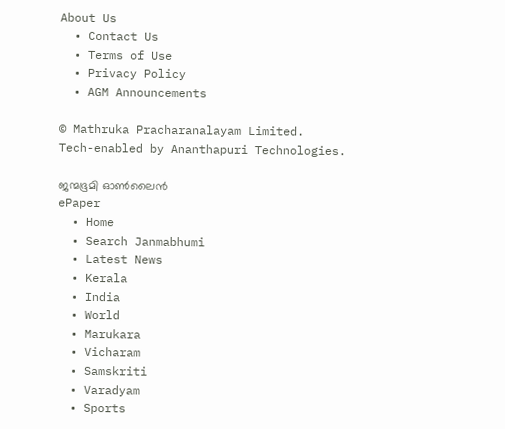About Us
  • Contact Us
  • Terms of Use
  • Privacy Policy
  • AGM Announcements

© Mathruka Pracharanalayam Limited.
Tech-enabled by Ananthapuri Technologies.

ജന്മഭൂമി ഓണ്‍ലൈന്‍
ePaper
  • Home
  • Search Janmabhumi
  • Latest News
  • Kerala
  • India
  • World
  • Marukara
  • Vicharam
  • Samskriti
  • Varadyam
  • Sports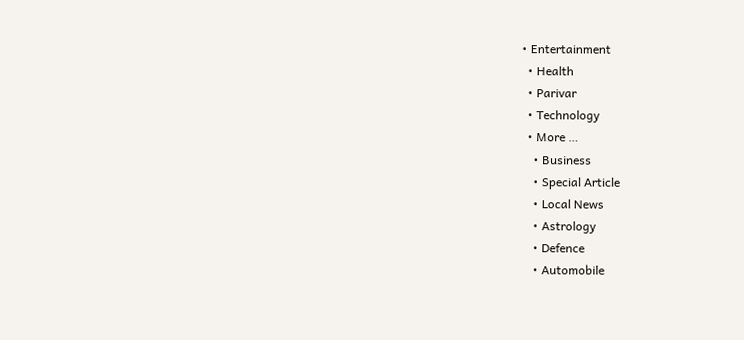• Entertainment
  • Health
  • Parivar
  • Technology
  • More …
    • Business
    • Special Article
    • Local News
    • Astrology
    • Defence
    • Automobile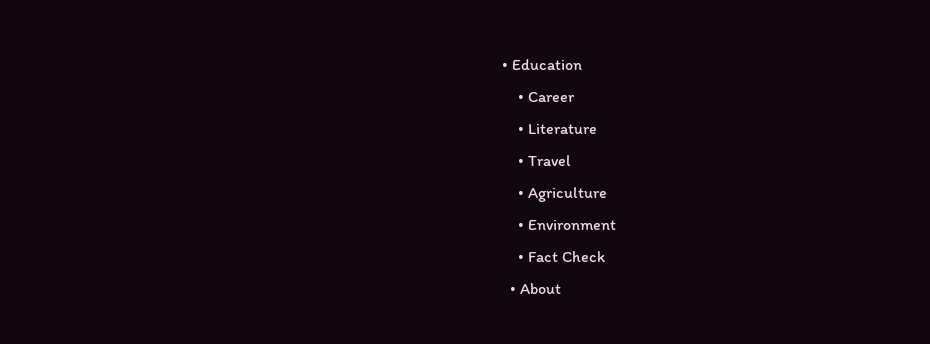• Education
    • Career
    • Literature
    • Travel
    • Agriculture
    • Environment
    • Fact Check
  • About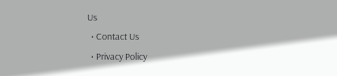Us
  • Contact Us
  • Privacy Policy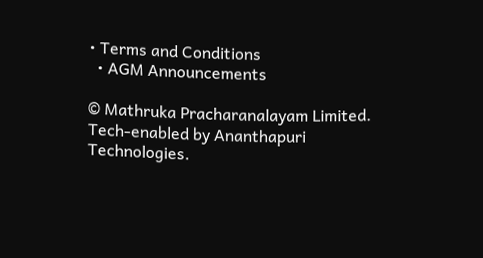• Terms and Conditions
  • AGM Announcements

© Mathruka Pracharanalayam Limited.
Tech-enabled by Ananthapuri Technologies.